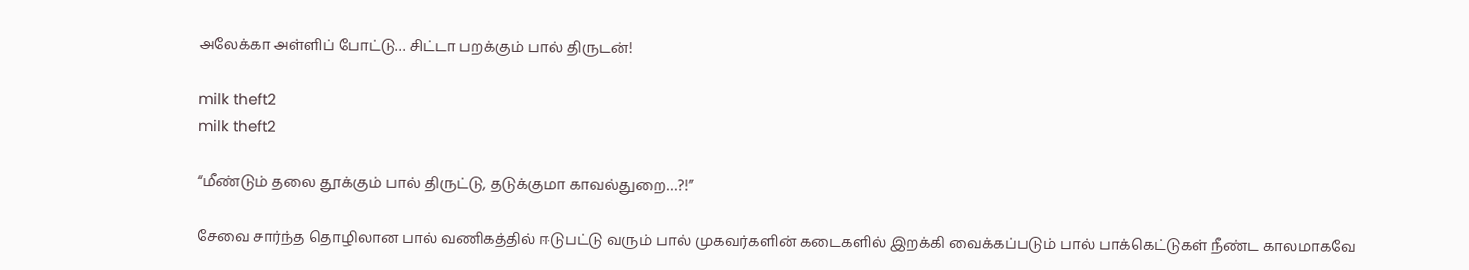அலேக்கா அள்ளிப் போட்டு… சிட்டா பறக்கும் பால் திருடன்!

milk theft2
milk theft2

“மீண்டும் தலை தூக்கும் பால் திருட்டு, தடுக்குமா காவல்துறை…?!”

சேவை சார்ந்த தொழிலான பால் வணிகத்தில் ஈடுபட்டு வரும் பால் முகவர்களின் கடைகளில் இறக்கி வைக்கப்படும் பால் பாக்கெட்டுகள் நீண்ட காலமாகவே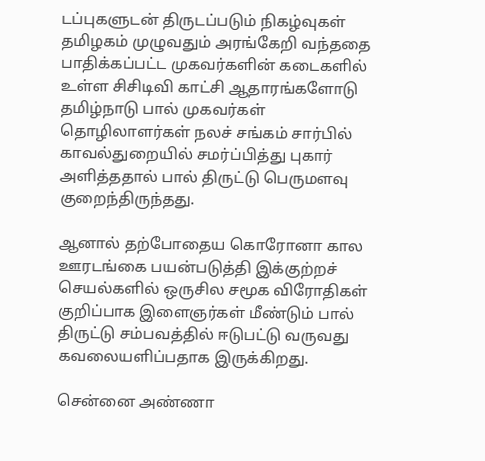டப்புகளுடன் திருடப்படும் நிகழ்வுகள் தமிழகம் முழுவதும் அரங்கேறி வந்ததை பாதிக்கப்பட்ட முகவர்களின் கடைகளில் உள்ள சிசிடிவி காட்சி ஆதாரங்களோடு தமிழ்நாடு பால் முகவர்கள் தொழிலாளர்கள் நலச் சங்கம் சார்பில் காவல்துறையில் சமர்ப்பித்து புகார் அளித்ததால் பால் திருட்டு பெருமளவு குறைந்திருந்தது.

ஆனால் தற்போதைய கொரோனா கால ஊரடங்கை பயன்படுத்தி இக்குற்றச் செயல்களில் ஒருசில சமூக விரோதிகள் குறிப்பாக இளைஞர்கள் மீண்டும் பால் திருட்டு சம்பவத்தில் ஈடுபட்டு வருவது கவலையளிப்பதாக இருக்கிறது.

சென்னை அண்ணா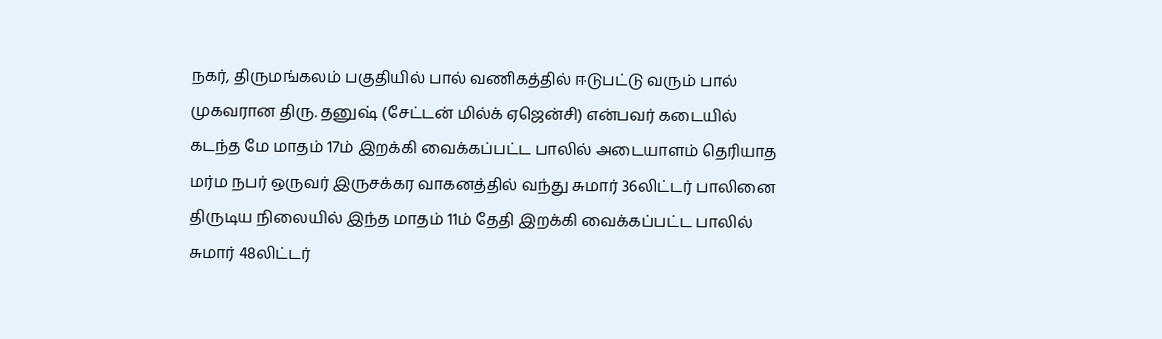நகர், திருமங்கலம் பகுதியில் பால் வணிகத்தில் ஈடுபட்டு வரும் பால் முகவரான திரு. தனுஷ் (சேட்டன் மில்க் ஏஜென்சி) என்பவர் கடையில் கடந்த மே மாதம் 17ம் இறக்கி வைக்கப்பட்ட பாலில் அடையாளம் தெரியாத மர்ம நபர் ஒருவர் இருசக்கர வாகனத்தில் வந்து சுமார் 36லிட்டர் பாலினை திருடிய நிலையில் இந்த மாதம் 11ம் தேதி இறக்கி வைக்கப்பட்ட பாலில் சுமார் 48லிட்டர்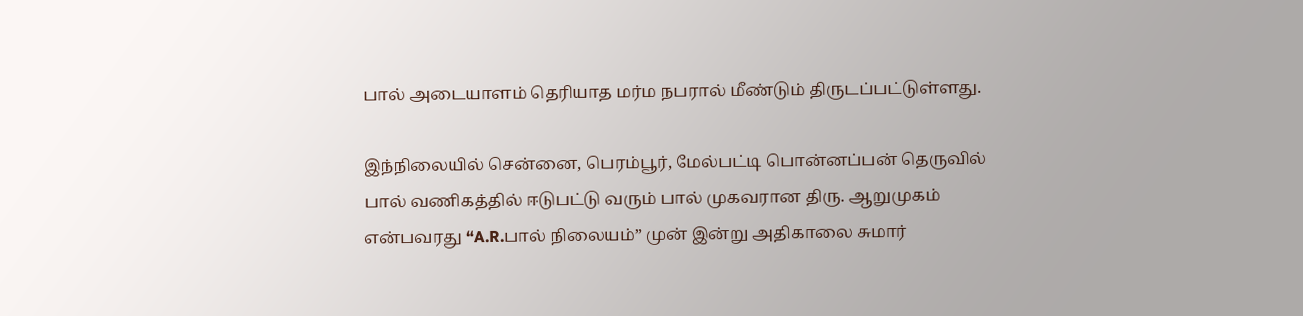பால் அடையாளம் தெரியாத மர்ம நபரால் மீண்டும் திருடப்பட்டுள்ளது.

இந்நிலையில் சென்னை, பெரம்பூர், மேல்பட்டி பொன்னப்பன் தெருவில் பால் வணிகத்தில் ஈடுபட்டு வரும் பால் முகவரான திரு. ஆறுமுகம் என்பவரது “A.R.பால் நிலையம்” முன் இன்று அதிகாலை சுமார்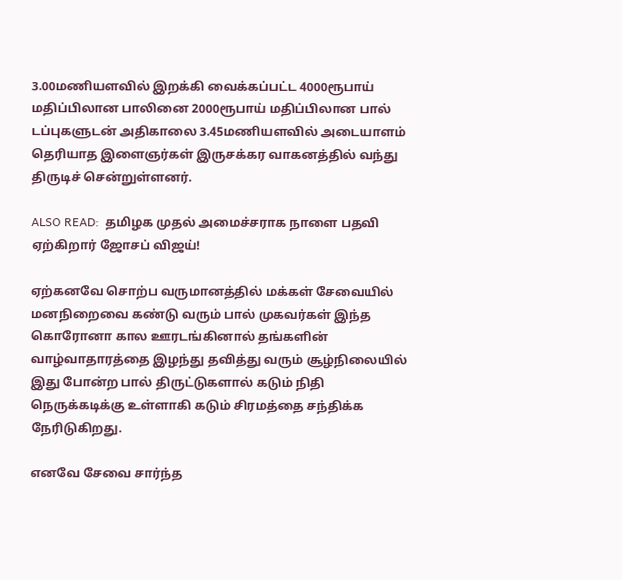3.00மணியளவில் இறக்கி வைக்கப்பட்ட 4000ரூபாய் மதிப்பிலான பாலினை 2000ரூபாய் மதிப்பிலான பால் டப்புகளுடன் அதிகாலை 3.45மணியளவில் அடையாளம் தெரியாத இளைஞர்கள் இருசக்கர வாகனத்தில் வந்து திருடிச் சென்றுள்ளனர்.

ALSO READ:  தமிழக முதல் அமைச்சராக நாளை பதவி ஏற்கிறார் ஜோசப் விஜய்!

ஏற்கனவே சொற்ப வருமானத்தில் மக்கள் சேவையில் மனநிறைவை கண்டு வரும் பால் முகவர்கள் இந்த கொரோனா கால ஊரடங்கினால் தங்களின் வாழ்வாதாரத்தை இழந்து தவித்து வரும் சூழ்நிலையில் இது போன்ற பால் திருட்டுகளால் கடும் நிதி நெருக்கடிக்கு உள்ளாகி கடும் சிரமத்தை சந்திக்க நேரிடுகிறது.

எனவே சேவை சார்ந்த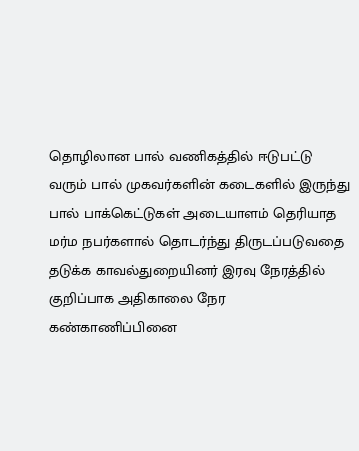தொழிலான பால் வணிகத்தில் ஈடுபட்டு வரும் பால் முகவர்களின் கடைகளில் இருந்து பால் பாக்கெட்டுகள் அடையாளம் தெரியாத மர்ம நபர்களால் தொடர்ந்து திருடப்படுவதை தடுக்க காவல்துறையினர் இரவு நேரத்தில் குறிப்பாக அதிகாலை நேர கண்காணிப்பினை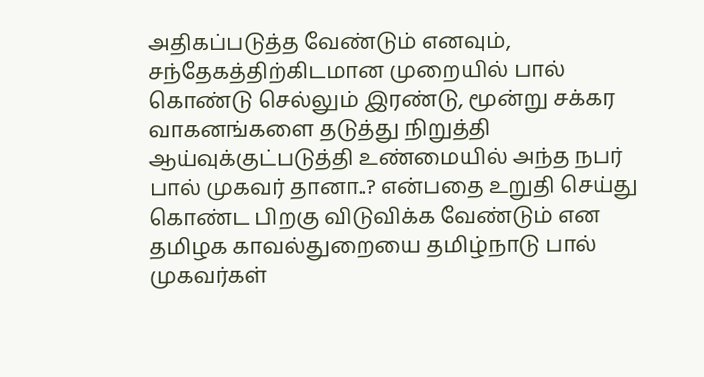அதிகப்படுத்த வேண்டும் எனவும், சந்தேகத்திற்கிடமான முறையில் பால் கொண்டு செல்லும் இரண்டு, மூன்று சக்கர வாகனங்களை தடுத்து நிறுத்தி ஆய்வுக்குட்படுத்தி உண்மையில் அந்த நபர் பால் முகவர் தானா..? என்பதை உறுதி செய்து கொண்ட பிறகு விடுவிக்க வேண்டும் என தமிழக காவல்துறையை தமிழ்நாடு பால் முகவர்கள்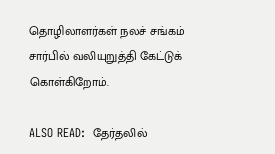தொழிலாளர்கள் நலச் சங்கம் சார்பில் வலியுறுத்தி கேட்டுக் கொள்கிறோம்.

ALSO READ:  தேர்தலில்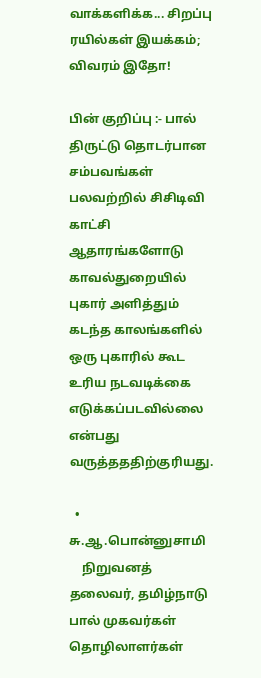வாக்களிக்க... சிறப்பு ரயில்கள் இயக்கம்; விவரம் இதோ!

பின் குறிப்பு :- பால் திருட்டு தொடர்பான சம்பவங்கள் பலவற்றில் சிசிடிவி காட்சி ஆதாரங்களோடு காவல்துறையில் புகார் அளித்தும் கடந்த காலங்களில் ஒரு புகாரில் கூட உரிய நடவடிக்கை எடுக்கப்படவில்லை என்பது வருத்தததிற்குரியது.

  • சு.ஆ.பொன்னுசாமி
    நிறுவனத் தலைவர், தமிழ்நாடு பால் முகவர்கள் தொழிலாளர்கள்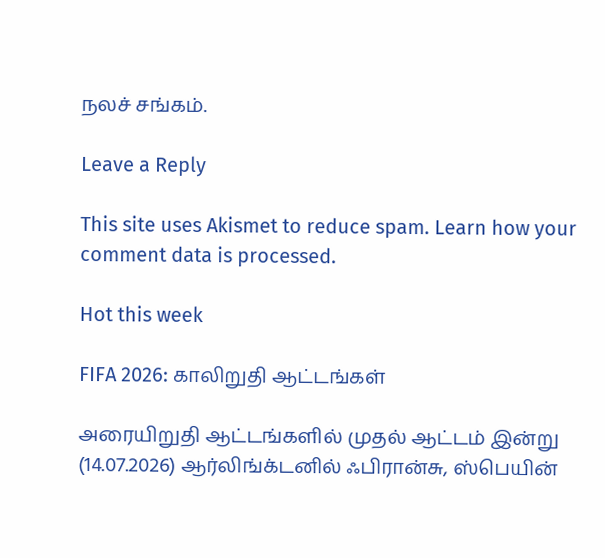நலச் சங்கம்.

Leave a Reply

This site uses Akismet to reduce spam. Learn how your comment data is processed.

Hot this week

FIFA 2026: காலிறுதி ஆட்டங்கள்

அரையிறுதி ஆட்டங்களில் முதல் ஆட்டம் இன்று (14.07.2026) ஆர்லிங்க்டனில் ஃபிரான்சு, ஸ்பெயின்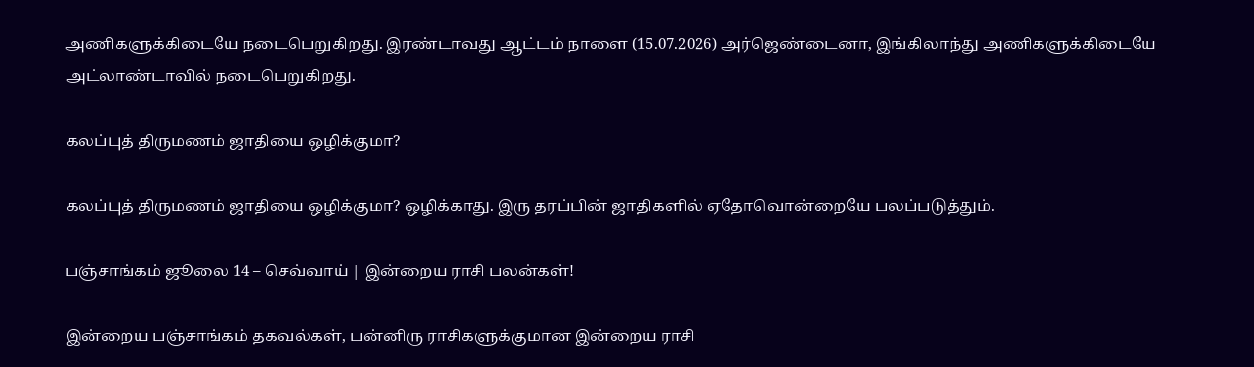அணிகளுக்கிடையே நடைபெறுகிறது. இரண்டாவது ஆட்டம் நாளை (15.07.2026) அர்ஜெண்டைனா, இங்கிலாந்து அணிகளுக்கிடையே அட்லாண்டாவில் நடைபெறுகிறது.

கலப்புத் திருமணம் ஜாதியை ஒழிக்குமா?

கலப்புத் திருமணம் ஜாதியை ஒழிக்குமா? ஒழிக்காது. இரு தரப்பின் ஜாதிகளில் ஏதோவொன்றையே பலப்படுத்தும்.

பஞ்சாங்கம் ஜூலை 14 – செவ்வாய் | இன்றைய ராசி பலன்கள்!

இன்றைய பஞ்சாங்கம் தகவல்கள், பன்னிரு ராசிகளுக்குமான இன்றைய ராசி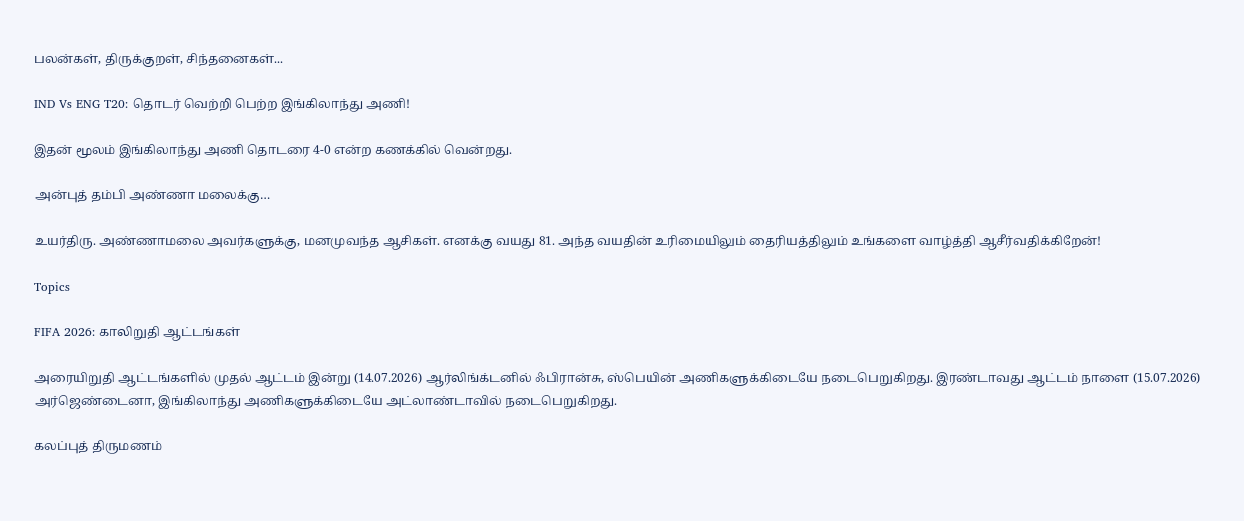பலன்கள், திருக்குறள், சிந்தனைகள்...

IND Vs ENG T20: தொடர் வெற்றி பெற்ற இங்கிலாந்து அணி!

இதன் மூலம் இங்கிலாந்து அணி தொடரை 4-0 என்ற கணக்கில் வென்றது.

அன்புத் தம்பி அண்ணா மலைக்கு…

உயர்திரு. அண்ணாமலை அவர்களுக்கு, மனமுவந்த ஆசிகள். எனக்கு வயது 81. அந்த வயதின் உரிமையிலும் தைரியத்திலும் உங்களை வாழ்த்தி ஆசீர்வதிக்கிறேன்!

Topics

FIFA 2026: காலிறுதி ஆட்டங்கள்

அரையிறுதி ஆட்டங்களில் முதல் ஆட்டம் இன்று (14.07.2026) ஆர்லிங்க்டனில் ஃபிரான்சு, ஸ்பெயின் அணிகளுக்கிடையே நடைபெறுகிறது. இரண்டாவது ஆட்டம் நாளை (15.07.2026) அர்ஜெண்டைனா, இங்கிலாந்து அணிகளுக்கிடையே அட்லாண்டாவில் நடைபெறுகிறது.

கலப்புத் திருமணம்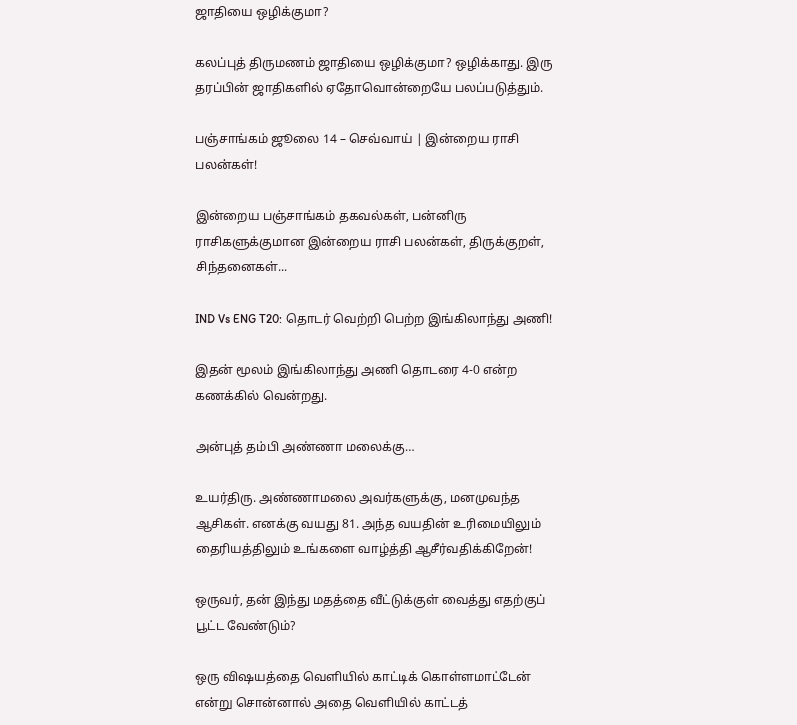ஜாதியை ஒழிக்குமா?

கலப்புத் திருமணம் ஜாதியை ஒழிக்குமா? ஒழிக்காது. இரு தரப்பின் ஜாதிகளில் ஏதோவொன்றையே பலப்படுத்தும்.

பஞ்சாங்கம் ஜூலை 14 – செவ்வாய் | இன்றைய ராசி பலன்கள்!

இன்றைய பஞ்சாங்கம் தகவல்கள், பன்னிரு ராசிகளுக்குமான இன்றைய ராசி பலன்கள், திருக்குறள், சிந்தனைகள்...

IND Vs ENG T20: தொடர் வெற்றி பெற்ற இங்கிலாந்து அணி!

இதன் மூலம் இங்கிலாந்து அணி தொடரை 4-0 என்ற கணக்கில் வென்றது.

அன்புத் தம்பி அண்ணா மலைக்கு…

உயர்திரு. அண்ணாமலை அவர்களுக்கு, மனமுவந்த ஆசிகள். எனக்கு வயது 81. அந்த வயதின் உரிமையிலும் தைரியத்திலும் உங்களை வாழ்த்தி ஆசீர்வதிக்கிறேன்!

ஒருவர், தன் இந்து மதத்தை வீட்டுக்குள் வைத்து எதற்குப் பூட்ட வேண்டும்?

ஒரு விஷயத்தை வெளியில் காட்டிக் கொள்ளமாட்டேன் என்று சொன்னால் அதை வெளியில் காட்டத்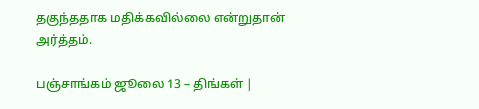தகுந்ததாக மதிக்கவில்லை என்றுதான் அர்த்தம்.

பஞ்சாங்கம் ஜூலை 13 – திங்கள் |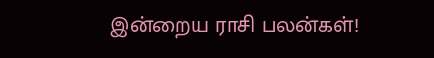இன்றைய ராசி பலன்கள்!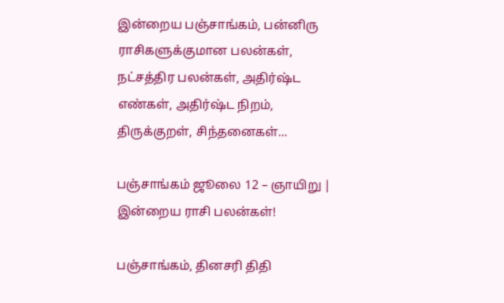இன்றைய பஞ்சாங்கம், பன்னிரு ராசிகளுக்குமான பலன்கள், நட்சத்திர பலன்கள், அதிர்ஷ்ட எண்கள், அதிர்ஷ்ட நிறம், திருக்குறள், சிந்தனைகள்...

பஞ்சாங்கம் ஜூலை 12 – ஞாயிறு | இன்றைய ராசி பலன்கள்!

பஞ்சாங்கம், தினசரி திதி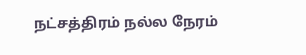நட்சத்திரம் நல்ல நேரம்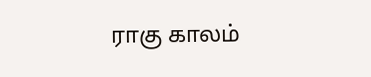ராகு காலம்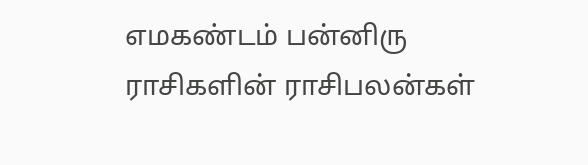எமகண்டம் பன்னிரு ராசிகளின் ராசிபலன்கள்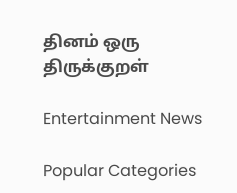தினம் ஒரு திருக்குறள்

Entertainment News

Popular Categories